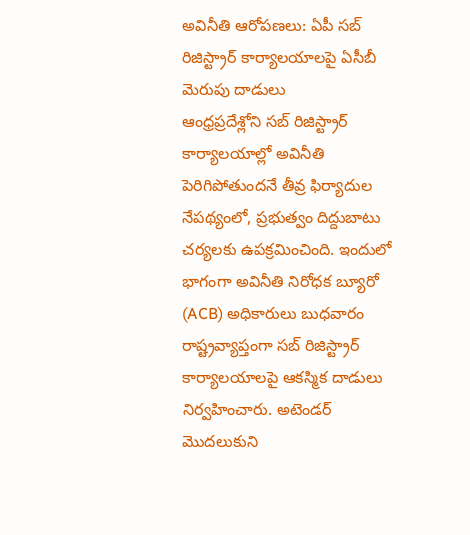అవినీతి ఆరోపణలు: ఏపీ సబ్ రిజిస్ట్రార్ కార్యాలయాలపై ఏసీబీ మెరుపు దాడులు
ఆంధ్రప్రదేశ్లోని సబ్ రిజిస్ట్రార్ కార్యాలయాల్లో అవినీతి పెరిగిపోతుందనే తీవ్ర ఫిర్యాదుల నేపథ్యంలో, ప్రభుత్వం దిద్దుబాటు చర్యలకు ఉపక్రమించింది. ఇందులో భాగంగా అవినీతి నిరోధక బ్యూరో (ACB) అధికారులు బుధవారం రాష్ట్రవ్యాప్తంగా సబ్ రిజిస్ట్రార్ కార్యాలయాలపై ఆకస్మిక దాడులు నిర్వహించారు. అటెండర్ మొదలుకుని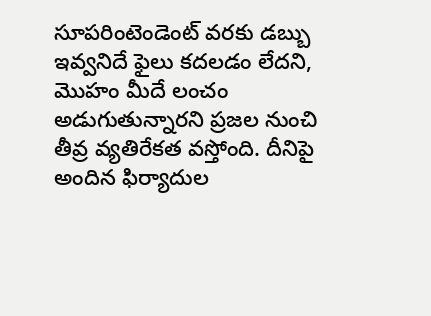సూపరింటెండెంట్ వరకు డబ్బు ఇవ్వనిదే ఫైలు కదలడం లేదని, మొహం మీదే లంచం అడుగుతున్నారని ప్రజల నుంచి తీవ్ర వ్యతిరేకత వస్తోంది. దీనిపై అందిన ఫిర్యాదుల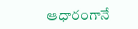ఆధారంగానే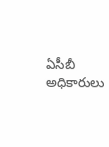ఏసీబీ అధికారులు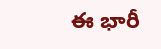ఈ భారీ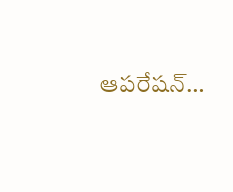ఆపరేషన్…